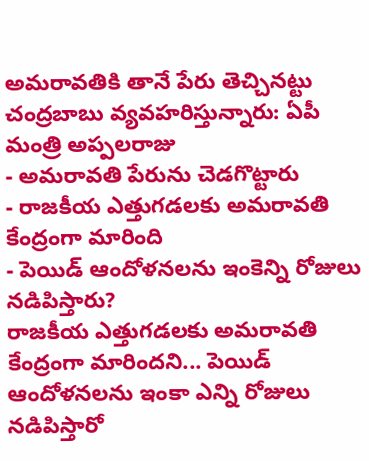అమరావతికి తానే పేరు తెచ్చినట్టు చంద్రబాబు వ్యవహరిస్తున్నారు: ఏపీ మంత్రి అప్పలరాజు
- అమరావతి పేరును చెడగొట్టారు
- రాజకీయ ఎత్తుగడలకు అమరావతి కేంద్రంగా మారింది
- పెయిడ్ ఆందోళనలను ఇంకెన్ని రోజులు నడిపిస్తారు?
రాజకీయ ఎత్తుగడలకు అమరావతి కేంద్రంగా మారిందని... పెయిడ్ ఆందోళనలను ఇంకా ఎన్ని రోజులు నడిపిస్తారో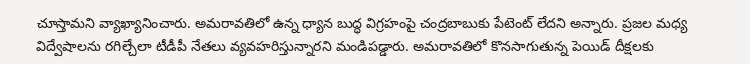చూస్తామని వ్యాఖ్యానించారు. అమరావతిలో ఉన్న ధ్యాన బుద్ధ విగ్రహంపై చంద్రబాబుకు పేటెంట్ లేదని అన్నారు. ప్రజల మధ్య విద్వేషాలను రగిల్చేలా టీడీపీ నేతలు వ్యవహరిస్తున్నారని మండిపడ్డారు. అమరావతిలో కొనసాగుతున్న పెయిడ్ దీక్షలకు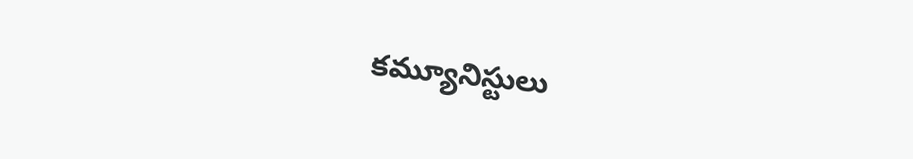కమ్యూనిస్టులు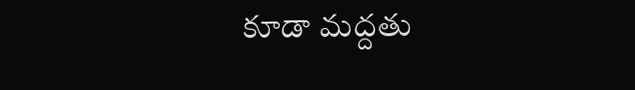కూడా మద్దతు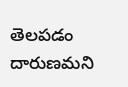తెలపడం దారుణమని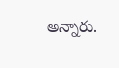అన్నారు.